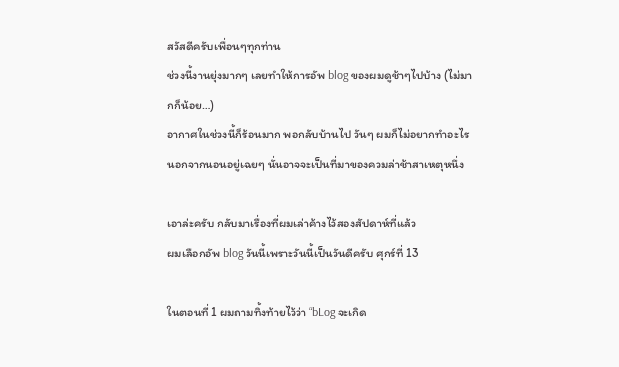สวัสดีครับเพื่อนๆทุกท่าน
ช่วงนี้งานยุ่งมากๆ เลยทำให้การอัพ blog ของผมดูช้าๆไปบ้าง (ไม่มากก็น้อย…)
อากาศในช่วงนี้ก็ร้อนมาก พอกลับบ้านไป วันๆ ผมก็ไม่อยากทำอะไรนอกจากนอนอยู่เฉยๆ นั่นอาจจะเป็นที่มาของควมล่าช้าสาเหตุหนึ่ง

เอาล่ะครับ กลับมาเรื่องที่ผมเล่าค้างไว้สองสัปดาห์ที่แล้ว
ผมเลือกอัพ blog วันนี้เพราะวันนี้เป็นวันดีครับ ศุกร์ที่ 13

ในตอนที่ 1 ผมถามทิ้งท้ายไว้ว่า “bLog จะเกิด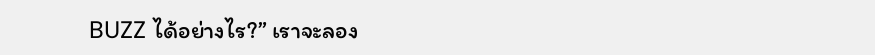BUZZ ได้อย่างไร?” เราจะลอง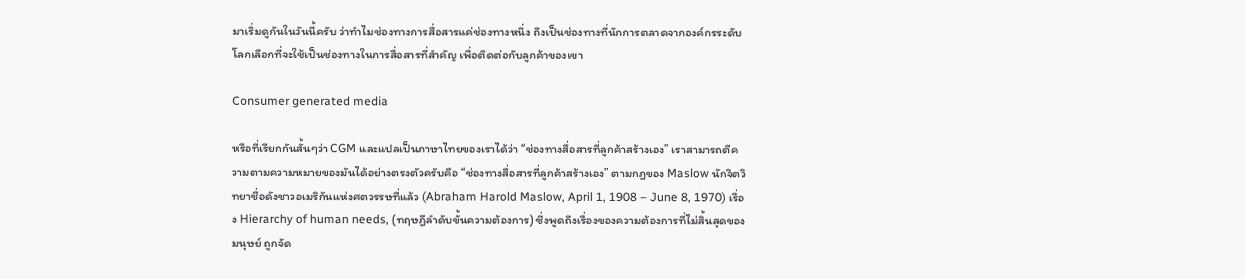มาเริ่มดูกันในวันนี้ครับ ว่าทำไมช่องทางการสื่อสารแค่ช่องทางหนึ่ง ถึงเป็นช่องทางที่นักการตลาดจากองค์กรระดับโลกเลือกที่จะใช้เป็นช่องทางในการสื่อสารที่สำคัญ เพื่อติดต่อกับลูกค้าของเขา

Consumer generated media

หรือที่เรียกกันสั้นๆว่า CGM และแปลเป็นภาษาไทยของเราได้ว่า “ช่องทางสื่อสารที่ลูกค้าสร้างเอง” เราสามารถตีความตามความหมายของมันได้อย่างตรงตัวครับคือ “ช่องทางสื่อสารที่ลูกค้าสร้างเอง” ตามกฎของ Maslow นักจิตวิทยาชื่อดังชาวอเมริกันแห่งศตวรรษที่แล้ว (Abraham Harold Maslow, April 1, 1908 – June 8, 1970) เรื่อง Hierarchy of human needs, (ทฤษฎีลำดับขั้นความต้องการ) ซึ่งพูดถึงเรื่องของความต้องการที่ไม่สิ้นสุดของมนุษย์ ถูกจัด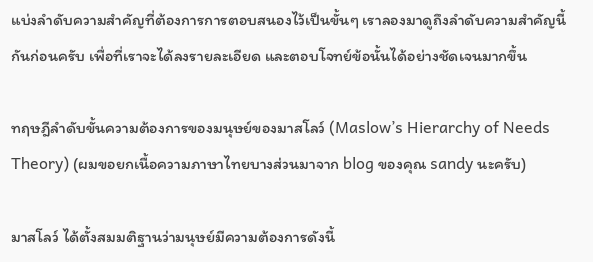แบ่งลำดับความสำคัญที่ต้องการการตอบสนองไว้เป็นขั้นๆ เราลองมาดูถึงลำดับความสำคัญนี้กันก่อนครับ เพื่อที่เราจะได้ลงรายละเอียด และตอบโจทย์ข้อนั้นได้อย่างชัดเจนมากขึ้น

ทฤษฎีลำดับขั้นความต้องการของมนุษย์ของมาสโลว์ (Maslow’s Hierarchy of Needs Theory) (ผมขอยกเนื้อความภาษาไทยบางส่วนมาจาก blog ของคุณ sandy นะครับ)

มาสโลว์ ได้ตั้งสมมติฐานว่ามนุษย์มีความต้องการดังนี้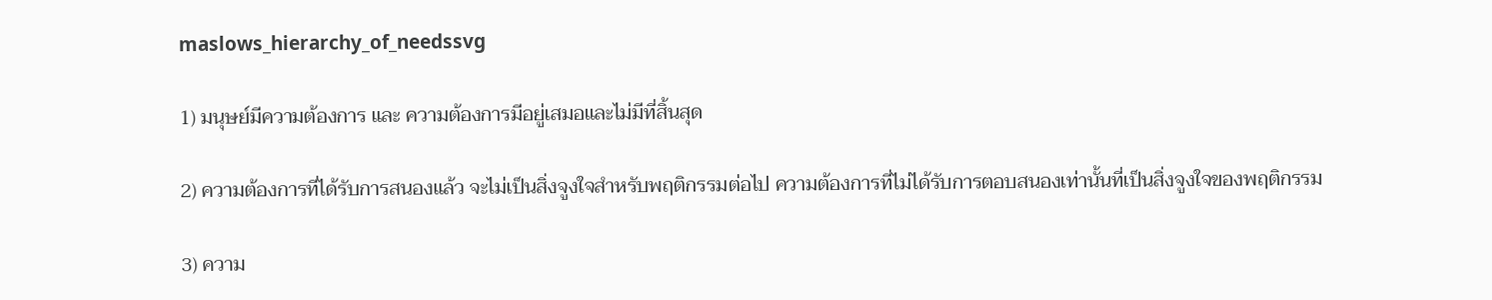maslows_hierarchy_of_needssvg

1) มนุษย์มีความต้องการ และ ความต้องการมีอยู่เสมอและไม่มีที่สิ้นสุด

2) ความต้องการที่ได้รับการสนองแล้ว จะไม่เป็นสิ่งจูงใจสำหรับพฤติกรรมต่อไป ความต้องการที่ไม่ได้รับการตอบสนองเท่านั้นที่เป็นสิ่งจูงใจของพฤติกรรม

3) ความ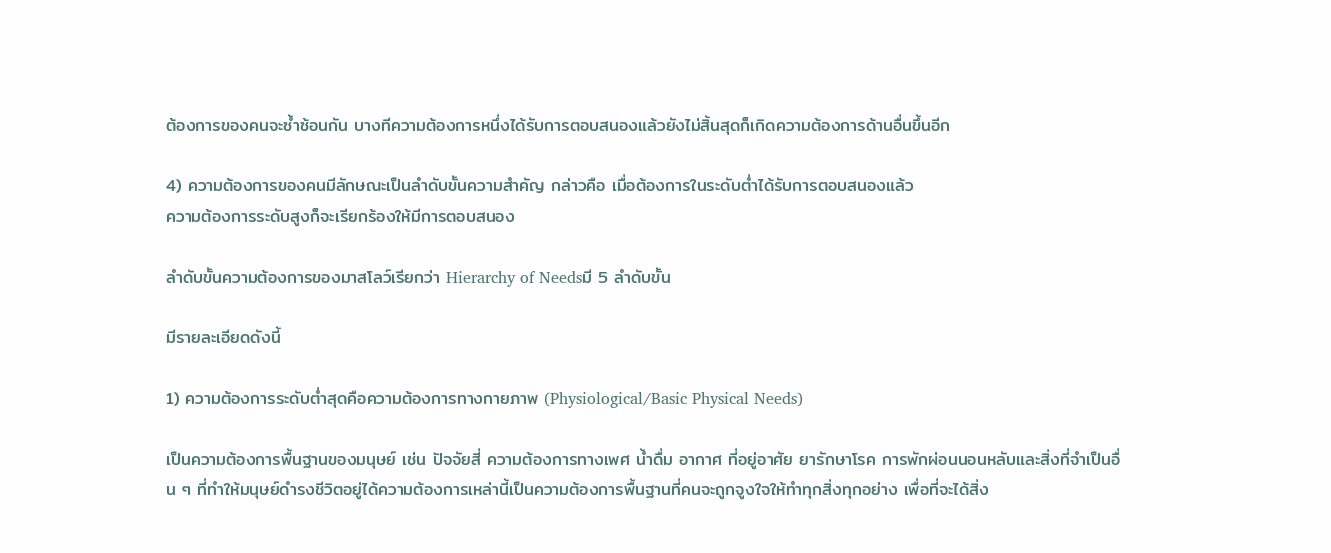ต้องการของคนจะซ้ำซ้อนกัน บางทีความต้องการหนึ่งได้รับการตอบสนองแล้วยังไม่สิ้นสุดก็เกิดความต้องการด้านอื่นขึ้นอีก

4) ความต้องการของคนมีลักษณะเป็นลำดับขั้นความสำคัญ กล่าวคือ เมื่อต้องการในระดับต่ำได้รับการตอบสนองแล้ว
ความต้องการระดับสูงก็จะเรียกร้องให้มีการตอบสนอง

ลำดับขั้นความต้องการของมาสโลว์เรียกว่า Hierarchy of Needsมี 5 ลำดับขั้น

มีรายละเอียดดังนี้

1) ความต้องการระดับต่ำสุดคือความต้องการทางกายภาพ (Physiological/Basic Physical Needs)

เป็นความต้องการพื้นฐานของมนุษย์ เช่น ปัจจัยสี่ ความต้องการทางเพศ น้ำดื่ม อากาศ ที่อยู่อาศัย ยารักษาโรค การพักผ่อนนอนหลับและสิ่งที่จำเป็นอื่น ๆ ที่ทำให้มนุษย์ดำรงชีวิตอยู่ได้ความต้องการเหล่านี้เป็นความต้องการพื้นฐานที่คนจะถูกจูงใจให้ทำทุกสิ่งทุกอย่าง เพื่อที่จะได้สิ่ง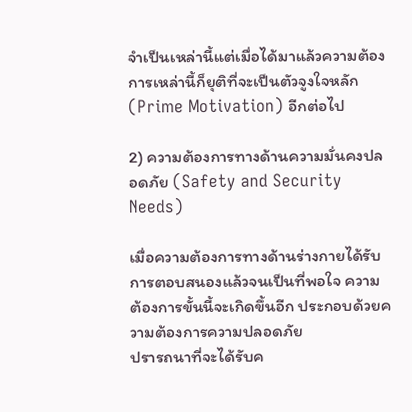จำเป็นเหล่านี้แต่เมื่อได้มาแล้วความต้องการเหล่านี้ก็ยุติที่จะเป็นตัวจูงใจหลัก (Prime Motivation) อีกต่อไป

2) ความต้องการทางด้านความมั่นคงปลอดภัย (Safety and Security Needs)

เมื่อความต้องการทางด้านร่างกายได้รับการตอบสนองแล้วจนเป็นที่พอใจ ความต้องการขั้นนี้จะเกิดขึ้นอีก ประกอบด้วยความต้องการความปลอดภัย
ปรารถนาที่จะได้รับค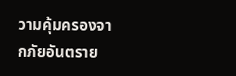วามคุ้มครองจากภัยอันตราย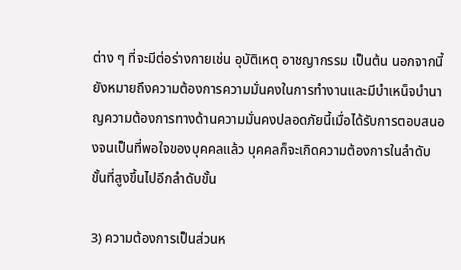ต่าง ๆ ที่จะมีต่อร่างกายเช่น อุบัติเหตุ อาชญากรรม เป็นต้น นอกจากนี้ยังหมายถึงความต้องการความมั่นคงในการทำงานและมีบำเหน็จบำนาญความต้องการทางด้านความมั่นคงปลอดภัยนี้เมื่อได้รับการตอบสนองจนเป็นที่พอใจของบุคคลแล้ว บุคคลก็จะเกิดความต้องการในลำดับขั้นที่สูงขึ้นไปอีกลำดับขั้น

3) ความต้องการเป็นส่วนห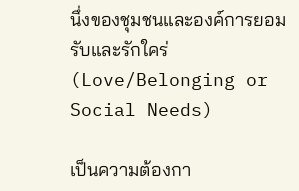นึ่งของชุมชนและองค์การยอมรับและรักใคร่ (Love/Belonging or Social Needs)

เป็นความต้องกา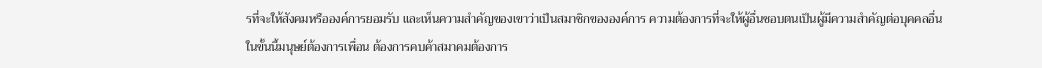รที่จะให้สังคมหรือองค์การยอมรับ และเห็นความสำคัญของเขาว่าเป็นสมาชิกขององค์การ ความต้องการที่จะให้ผู้อื่นชอบตนเป็นผู้มีความสำคัญต่อบุคคลอื่น ในขั้นนี้มนุษย์ต้องการเพื่อน ต้องการคบค้าสมาคมต้องการ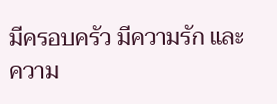มีครอบครัว มีความรัก และความ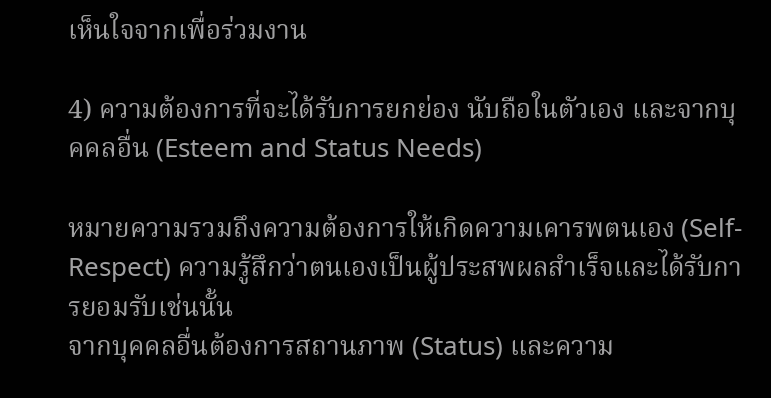เห็นใจจากเพื่อร่วมงาน

4) ความต้องการที่จะได้รับการยกย่อง นับถือในตัวเอง และจากบุคคลอื่น (Esteem and Status Needs)

หมายความรวมถึงความต้องการให้เกิดความเคารพตนเอง (Self-Respect) ความรู้สึกว่าตนเองเป็นผู้ประสพผลสำเร็จและได้รับการยอมรับเช่นนั้น
จากบุคคลอื่นต้องการสถานภาพ (Status) และความ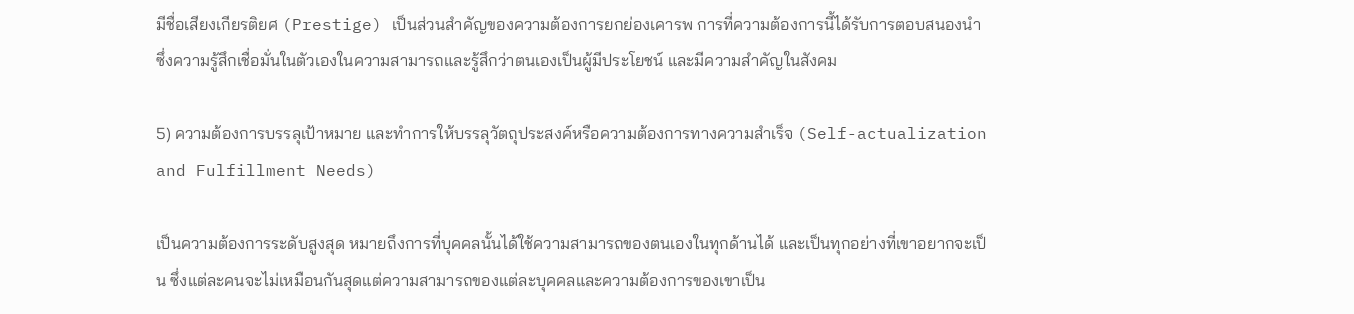มีชื่อเสียงเกียรติยศ (Prestige) เป็นส่วนสำคัญของความต้องการยกย่องเคารพ การที่ความต้องการนี้ได้รับการตอบสนองนำซึ่งความรู้สึกเชื่อมั่นในตัวเองในความสามารถและรู้สึกว่าตนเองเป็นผู้มีประโยชน์ และมีความสำคัญในสังคม

5) ความต้องการบรรลุเป้าหมาย และทำการให้บรรลุวัตถุประสงค์หรือความต้องการทางความสำเร็จ (Self-actualization and Fulfillment Needs)

เป็นความต้องการระดับสูงสุด หมายถึงการที่บุคคลนั้นได้ใช้ความสามารถของตนเองในทุกด้านได้ และเป็นทุกอย่างที่เขาอยากจะเป็น ซึ่งแต่ละคนจะไม่เหมือนกันสุดแต่ความสามารถของแต่ละบุคคลและความต้องการของเขาเป็น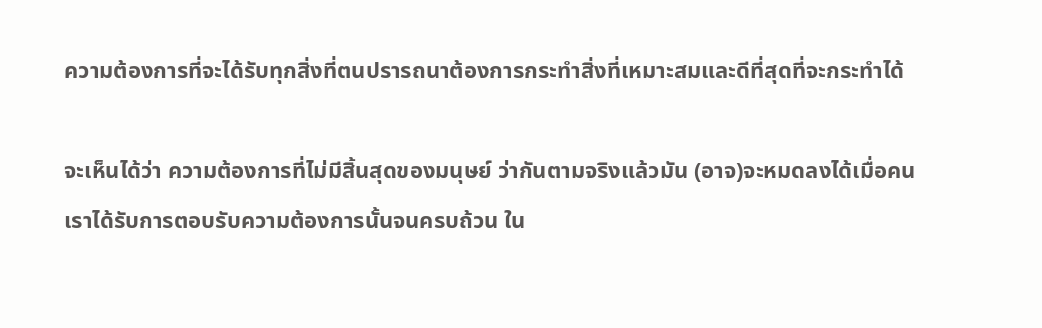ความต้องการที่จะได้รับทุกสิ่งที่ตนปรารถนาต้องการกระทำสิ่งที่เหมาะสมและดีที่สุดที่จะกระทำได้

จะเห็นได้ว่า ความต้องการที่ไม่มีสิ้นสุดของมนุษย์ ว่ากันตามจริงแล้วมัน (อาจ)จะหมดลงได้เมื่อคนเราได้รับการตอบรับความต้องการนั้นจนครบถ้วน ใน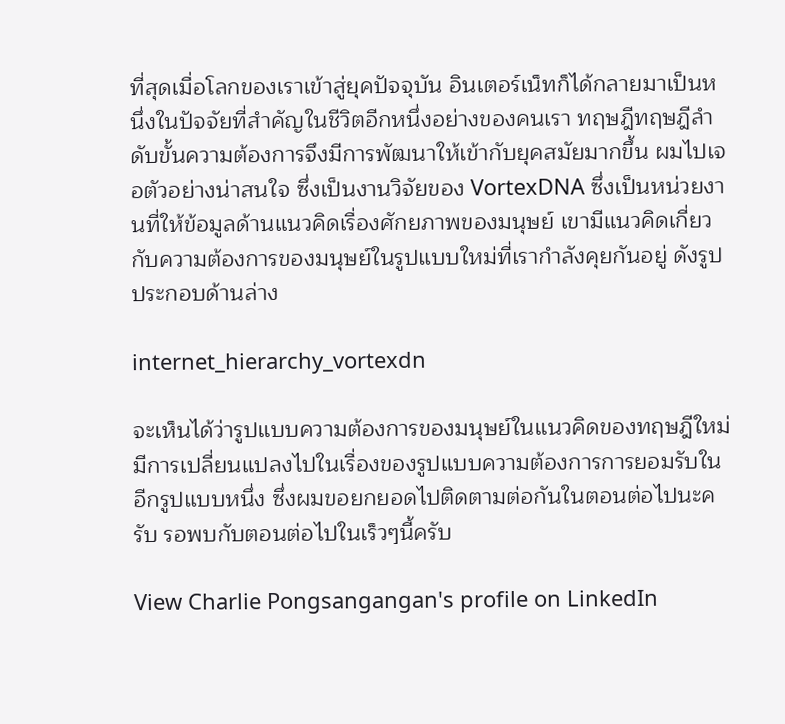ที่สุดเมื่อโลกของเราเข้าสู่ยุคปัจจุบัน อินเตอร์เน็ทก็ได้กลายมาเป็นหนึ่งในปัจจัยที่สำคัญในชีวิตอีกหนึ่งอย่างของคนเรา ทฤษฎีทฤษฎีลำดับขั้นความต้องการจึงมีการพัฒนาให้เข้ากับยุคสมัยมากขึ้น ผมไปเจอตัวอย่างน่าสนใจ ซึ่งเป็นงานวิจัยของ VortexDNA ซึ่งเป็นหน่วยงานที่ให้ข้อมูลด้านแนวคิดเรื่องศักยภาพของมนุษย์ เขามีแนวคิดเกี่ยวกับความต้องการของมนุษย์ในรูปแบบใหม่ที่เรากำลังคุยกันอยู่ ดังรูปประกอบด้านล่าง

internet_hierarchy_vortexdn

จะเห็นได้ว่ารูปแบบความต้องการของมนุษย์ในแนวคิดของทฤษฎีใหม่ มีการเปลี่ยนแปลงไปในเรื่องของรูปแบบความต้องการการยอมรับในอีกรูปแบบหนึ่ง ซึ่งผมขอยกยอดไปติดตามต่อกันในตอนต่อไปนะครับ รอพบกับตอนต่อไปในเร็วๆนี้ครับ

View Charlie Pongsangangan's profile on LinkedIn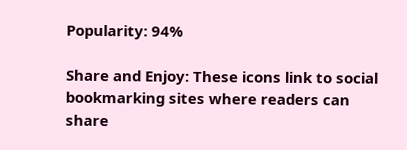Popularity: 94%

Share and Enjoy: These icons link to social bookmarking sites where readers can share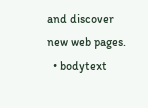and discover new web pages.
  • bodytext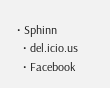• Sphinn
  • del.icio.us
  • Facebook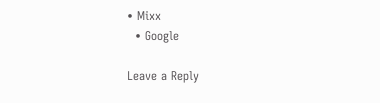• Mixx
  • Google

Leave a Reply